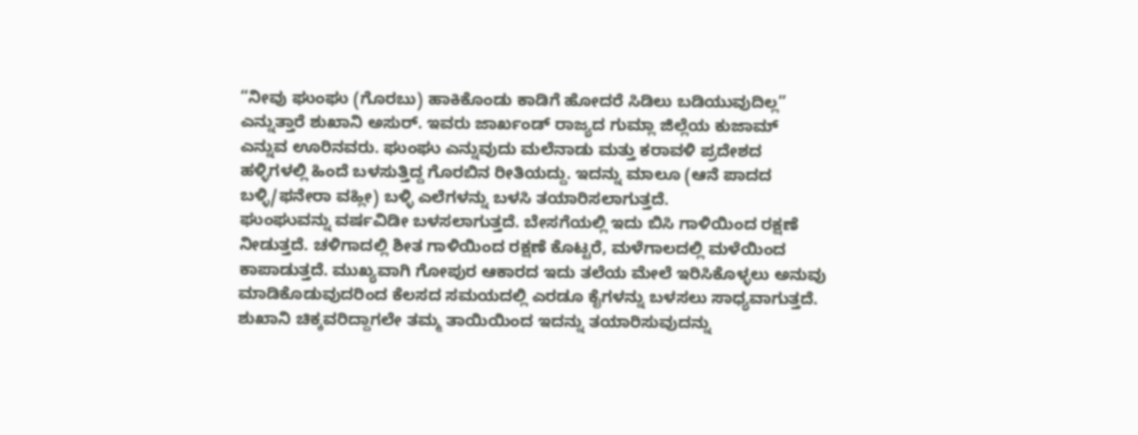“ನೀವು ಘುಂಘು (ಗೊರಬು) ಹಾಕಿಕೊಂಡು ಕಾಡಿಗೆ ಹೋದರೆ ಸಿಡಿಲು ಬಡಿಯುವುದಿಲ್ಲ” ಎನ್ನುತ್ತಾರೆ ಶುಖಾನಿ ಅಸುರ್. ಇವರು ಜಾರ್ಖಂಡ್ ರಾಜ್ಯದ ಗುಮ್ಲಾ ಜಿಲ್ಲೆಯ ಕುಜಾಮ್ ಎನ್ನುವ ಊರಿನವರು. ಘುಂಘು ಎನ್ನುವುದು ಮಲೆನಾಡು ಮತ್ತು ಕರಾವಳಿ ಪ್ರದೇಶದ ಹಳ್ಳಿಗಳಲ್ಲಿ ಹಿಂದೆ ಬಳಸುತ್ತಿದ್ದ ಗೊರಬಿನ ರೀತಿಯದ್ದು. ಇದನ್ನು ಮಾಲೂ (ಆನೆ ಪಾದದ ಬಳ್ಳಿ/ಫನೇರಾ ವಹ್ಲೀ) ಬಳ್ಳಿ ಎಲೆಗಳನ್ನು ಬಳಸಿ ತಯಾರಿಸಲಾಗುತ್ತದೆ.
ಘುಂಘುವನ್ನು ವರ್ಷವಿಡೀ ಬಳಸಲಾಗುತ್ತದೆ. ಬೇಸಗೆಯಲ್ಲಿ ಇದು ಬಿಸಿ ಗಾಳಿಯಿಂದ ರಕ್ಷಣೆ ನೀಡುತ್ತದೆ. ಚಳಿಗಾದಲ್ಲಿ ಶೀತ ಗಾಳಿಯಿಂದ ರಕ್ಷಣೆ ಕೊಟ್ಟರೆ, ಮಳೆಗಾಲದಲ್ಲಿ ಮಳೆಯಿಂದ ಕಾಪಾಡುತ್ತದೆ. ಮುಖ್ಯವಾಗಿ ಗೋಪುರ ಆಕಾರದ ಇದು ತಲೆಯ ಮೇಲೆ ಇರಿಸಿಕೊಳ್ಳಲು ಅನುವು ಮಾಡಿಕೊಡುವುದರಿಂದ ಕೆಲಸದ ಸಮಯದಲ್ಲಿ ಎರಡೂ ಕೈಗಳನ್ನು ಬಳಸಲು ಸಾಧ್ಯವಾಗುತ್ತದೆ.
ಶುಖಾನಿ ಚಿಕ್ಕವರಿದ್ದಾಗಲೇ ತಮ್ಮ ತಾಯಿಯಿಂದ ಇದನ್ನು ತಯಾರಿಸುವುದನ್ನು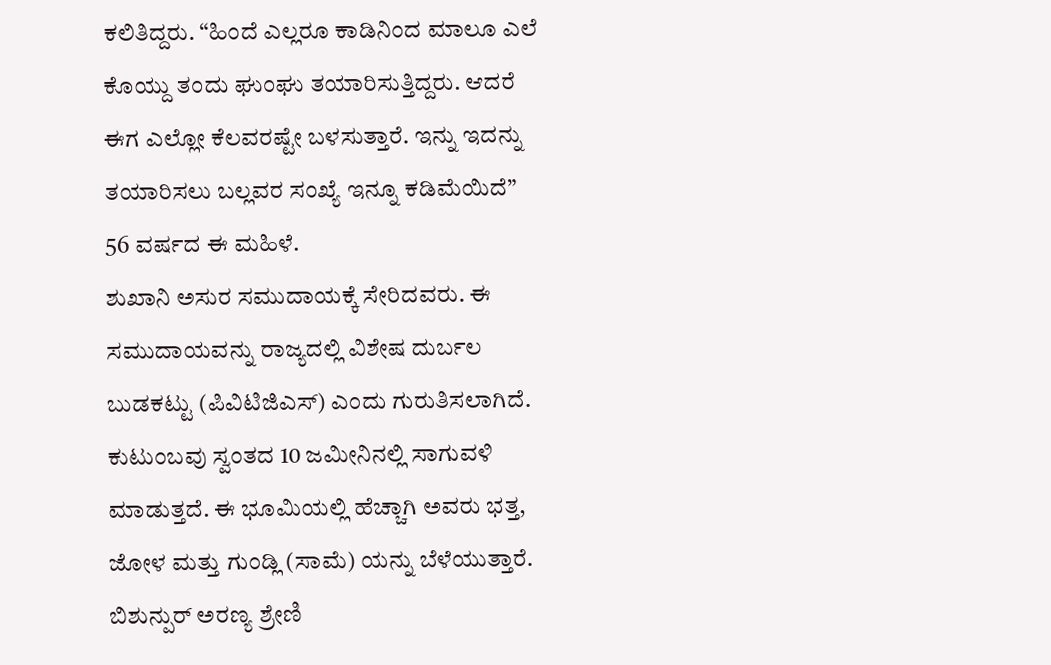ಕಲಿತಿದ್ದರು. “ಹಿಂದೆ ಎಲ್ಲರೂ ಕಾಡಿನಿಂದ ಮಾಲೂ ಎಲೆ ಕೊಯ್ದು ತಂದು ಘುಂಘು ತಯಾರಿಸುತ್ತಿದ್ದರು. ಆದರೆ ಈಗ ಎಲ್ಲೋ ಕೆಲವರಷ್ಟೇ ಬಳಸುತ್ತಾರೆ. ಇನ್ನು ಇದನ್ನು ತಯಾರಿಸಲು ಬಲ್ಲವರ ಸಂಖ್ಯೆ ಇನ್ನೂ ಕಡಿಮೆಯಿದೆ” 56 ವರ್ಷದ ಈ ಮಹಿಳೆ.
ಶುಖಾನಿ ಅಸುರ ಸಮುದಾಯಕ್ಕೆ ಸೇರಿದವರು. ಈ ಸಮುದಾಯವನ್ನು ರಾಜ್ಯದಲ್ಲಿ ವಿಶೇಷ ದುರ್ಬಲ ಬುಡಕಟ್ಟು (ಪಿವಿಟಿಜಿಎಸ್) ಎಂದು ಗುರುತಿಸಲಾಗಿದೆ. ಕುಟುಂಬವು ಸ್ವಂತದ 10 ಜಮೀನಿನಲ್ಲಿ ಸಾಗುವಳಿ ಮಾಡುತ್ತದೆ. ಈ ಭೂಮಿಯಲ್ಲಿ ಹೆಚ್ಚಾಗಿ ಅವರು ಭತ್ತ, ಜೋಳ ಮತ್ತು ಗುಂಡ್ಲಿ (ಸಾಮೆ) ಯನ್ನು ಬೆಳೆಯುತ್ತಾರೆ.
ಬಿಶುನ್ಪುರ್ ಅರಣ್ಯ ಶ್ರೇಣಿ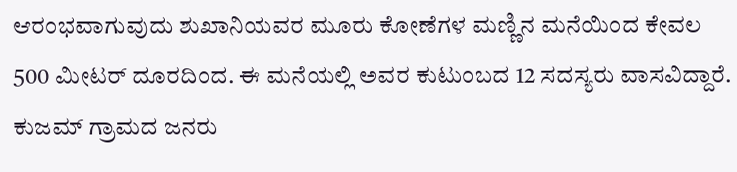ಆರಂಭವಾಗುವುದು ಶುಖಾನಿಯವರ ಮೂರು ಕೋಣೆಗಳ ಮಣ್ಣಿನ ಮನೆಯಿಂದ ಕೇವಲ 500 ಮೀಟರ್ ದೂರದಿಂದ. ಈ ಮನೆಯಲ್ಲಿ ಅವರ ಕುಟುಂಬದ 12 ಸದಸ್ಯರು ವಾಸವಿದ್ದಾರೆ. ಕುಜಮ್ ಗ್ರಾಮದ ಜನರು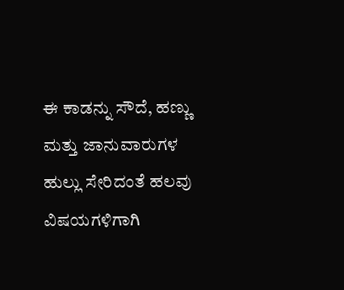ಈ ಕಾಡನ್ನು ಸೌದೆ, ಹಣ್ಣು ಮತ್ತು ಜಾನುವಾರುಗಳ ಹುಲ್ಲು ಸೇರಿದಂತೆ ಹಲವು ವಿಷಯಗಳಿಗಾಗಿ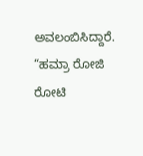ಅವಲಂಬಿಸಿದ್ದಾರೆ. “ಹಮ್ರಾ ರೋಜಿ ರೋಟಿ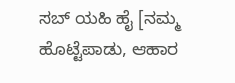ಸಬ್ ಯಹಿ ಹೈ [ನಮ್ಮ ಹೊಟ್ಟೆಪಾಡು, ಆಹಾರ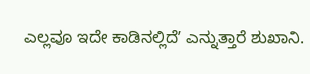ಎಲ್ಲವೂ ಇದೇ ಕಾಡಿನಲ್ಲಿದೆʼ ಎನ್ನುತ್ತಾರೆ ಶುಖಾನಿ.